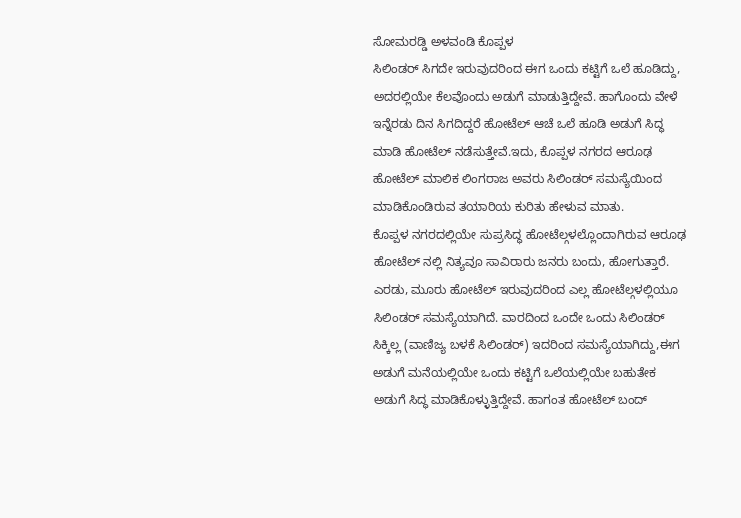ಸೋಮರಡ್ಡಿ ಅಳವಂಡಿ ಕೊಪ್ಪಳ
ಸಿಲಿಂಡರ್ ಸಿಗದೇ ಇರುವುದರಿಂದ ಈಗ ಒಂದು ಕಟ್ಟಿಗೆ ಒಲೆ ಹೂಡಿದ್ದು, ಅದರಲ್ಲಿಯೇ ಕೆಲವೊಂದು ಅಡುಗೆ ಮಾಡುತ್ತಿದ್ದೇವೆ. ಹಾಗೊಂದು ವೇಳೆ ಇನ್ನೆರಡು ದಿನ ಸಿಗದಿದ್ದರೆ ಹೋಟೆಲ್ ಆಚೆ ಒಲೆ ಹೂಡಿ ಅಡುಗೆ ಸಿದ್ಧ ಮಾಡಿ ಹೋಟೆಲ್ ನಡೆಸುತ್ತೇವೆ.ಇದು, ಕೊಪ್ಪಳ ನಗರದ ಆರೂಢ ಹೋಟೆಲ್ ಮಾಲಿಕ ಲಿಂಗರಾಜ ಅವರು ಸಿಲಿಂಡರ್ ಸಮಸ್ಯೆಯಿಂದ ಮಾಡಿಕೊಂಡಿರುವ ತಯಾರಿಯ ಕುರಿತು ಹೇಳುವ ಮಾತು.
ಕೊಪ್ಪಳ ನಗರದಲ್ಲಿಯೇ ಸುಪ್ರಸಿದ್ಧ ಹೋಟೆಲ್ಗಳಲ್ಲೊಂದಾಗಿರುವ ಆರೂಢ ಹೋಟೆಲ್ ನಲ್ಲಿ ನಿತ್ಯವೂ ಸಾವಿರಾರು ಜನರು ಬಂದು, ಹೋಗುತ್ತಾರೆ. ಎರಡು, ಮೂರು ಹೋಟೆಲ್ ಇರುವುದರಿಂದ ಎಲ್ಲ ಹೋಟೆಲ್ಗಳಲ್ಲಿಯೂ ಸಿಲಿಂಡರ್ ಸಮಸ್ಯೆಯಾಗಿದೆ. ವಾರದಿಂದ ಒಂದೇ ಒಂದು ಸಿಲಿಂಡರ್ ಸಿಕ್ಕಿಲ್ಲ (ವಾಣಿಜ್ಯ ಬಳಕೆ ಸಿಲಿಂಡರ್) ಇದರಿಂದ ಸಮಸ್ಯೆಯಾಗಿದ್ದು,ಈಗ ಅಡುಗೆ ಮನೆಯಲ್ಲಿಯೇ ಒಂದು ಕಟ್ಟಿಗೆ ಒಲೆಯಲ್ಲಿಯೇ ಬಹುತೇಕ ಅಡುಗೆ ಸಿದ್ಧ ಮಾಡಿಕೊಳ್ಳುತ್ತಿದ್ದೇವೆ. ಹಾಗಂತ ಹೋಟೆಲ್ ಬಂದ್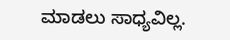ಮಾಡಲು ಸಾಧ್ಯವಿಲ್ಲ.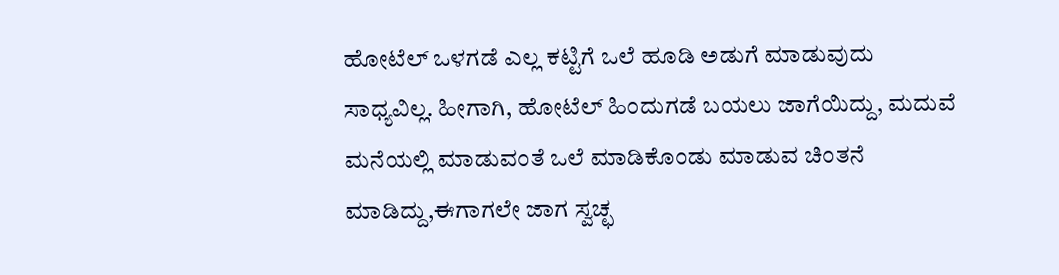ಹೋಟೆಲ್ ಒಳಗಡೆ ಎಲ್ಲ ಕಟ್ಟಿಗೆ ಒಲೆ ಹೂಡಿ ಅಡುಗೆ ಮಾಡುವುದು ಸಾಧ್ಯವಿಲ್ಲ. ಹೀಗಾಗಿ, ಹೋಟೆಲ್ ಹಿಂದುಗಡೆ ಬಯಲು ಜಾಗೆಯಿದ್ದು, ಮದುವೆ ಮನೆಯಲ್ಲಿ ಮಾಡುವಂತೆ ಒಲೆ ಮಾಡಿಕೊಂಡು ಮಾಡುವ ಚಿಂತನೆ ಮಾಡಿದ್ದು,ಈಗಾಗಲೇ ಜಾಗ ಸ್ವಚ್ಛ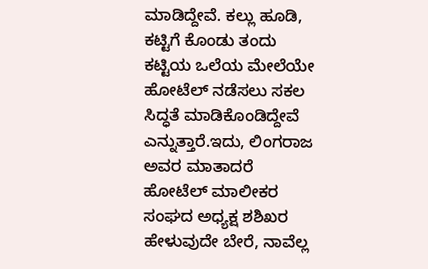ಮಾಡಿದ್ದೇವೆ. ಕಲ್ಲು ಹೂಡಿ, ಕಟ್ಟಿಗೆ ಕೊಂಡು ತಂದು ಕಟ್ಟಿಯ ಒಲೆಯ ಮೇಲೆಯೇ ಹೋಟೆಲ್ ನಡೆಸಲು ಸಕಲ ಸಿದ್ಧತೆ ಮಾಡಿಕೊಂಡಿದ್ದೇವೆ ಎನ್ನುತ್ತಾರೆ.ಇದು, ಲಿಂಗರಾಜ ಅವರ ಮಾತಾದರೆ ಹೋಟೆಲ್ ಮಾಲೀಕರ ಸಂಘದ ಅಧ್ಯಕ್ಷ ಶಶಿಖರ ಹೇಳುವುದೇ ಬೇರೆ, ನಾವೆಲ್ಲ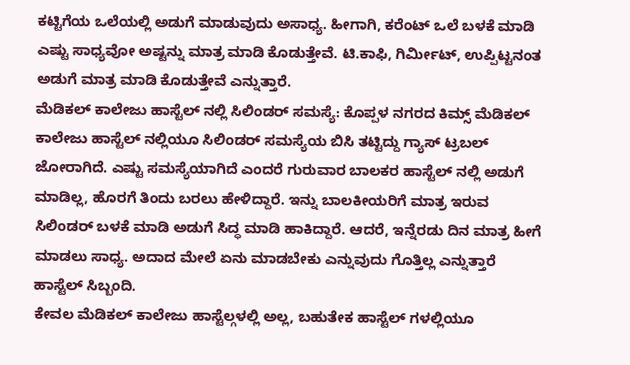ಕಟ್ಟಿಗೆಯ ಒಲೆಯಲ್ಲಿ ಅಡುಗೆ ಮಾಡುವುದು ಅಸಾಧ್ಯ. ಹೀಗಾಗಿ, ಕರೆಂಟ್ ಒಲೆ ಬಳಕೆ ಮಾಡಿ ಎಷ್ಟು ಸಾಧ್ಯವೋ ಅಷ್ಟನ್ನು ಮಾತ್ರ ಮಾಡಿ ಕೊಡುತ್ತೇವೆ. ಟಿ.ಕಾಫಿ, ಗಿರ್ಮೀಟ್, ಉಪ್ಪಿಟ್ಟನಂತ ಅಡುಗೆ ಮಾತ್ರ ಮಾಡಿ ಕೊಡುತ್ತೇವೆ ಎನ್ನುತ್ತಾರೆ.
ಮೆಡಿಕಲ್ ಕಾಲೇಜು ಹಾಸ್ಟೆಲ್ ನಲ್ಲಿ ಸಿಲಿಂಡರ್ ಸಮಸ್ಯೆ: ಕೊಪ್ಪಳ ನಗರದ ಕಿಮ್ಸ್ ಮೆಡಿಕಲ್ ಕಾಲೇಜು ಹಾಸ್ಟೆಲ್ ನಲ್ಲಿಯೂ ಸಿಲಿಂಡರ್ ಸಮಸ್ಯೆಯ ಬಿಸಿ ತಟ್ಟಿದ್ದು ಗ್ಯಾಸ್ ಟ್ರಬಲ್ ಜೋರಾಗಿದೆ. ಎಷ್ಟು ಸಮಸ್ಯೆಯಾಗಿದೆ ಎಂದರೆ ಗುರುವಾರ ಬಾಲಕರ ಹಾಸ್ಟೆಲ್ ನಲ್ಲಿ ಅಡುಗೆ ಮಾಡಿಲ್ಲ, ಹೊರಗೆ ತಿಂದು ಬರಲು ಹೇಳಿದ್ದಾರೆ. ಇನ್ನು ಬಾಲಕೀಯರಿಗೆ ಮಾತ್ರ ಇರುವ ಸಿಲಿಂಡರ್ ಬಳಕೆ ಮಾಡಿ ಅಡುಗೆ ಸಿದ್ಧ ಮಾಡಿ ಹಾಕಿದ್ದಾರೆ. ಆದರೆ, ಇನ್ನೆರಡು ದಿನ ಮಾತ್ರ ಹೀಗೆ ಮಾಡಲು ಸಾಧ್ಯ. ಅದಾದ ಮೇಲೆ ಏನು ಮಾಡಬೇಕು ಎನ್ನುವುದು ಗೊತ್ತಿಲ್ಲ ಎನ್ನುತ್ತಾರೆ ಹಾಸ್ಟೆಲ್ ಸಿಬ್ಬಂದಿ.
ಕೇವಲ ಮೆಡಿಕಲ್ ಕಾಲೇಜು ಹಾಸ್ಟೆಲ್ಗಳಲ್ಲಿ ಅಲ್ಲ, ಬಹುತೇಕ ಹಾಸ್ಟೆಲ್ ಗಳಲ್ಲಿಯೂ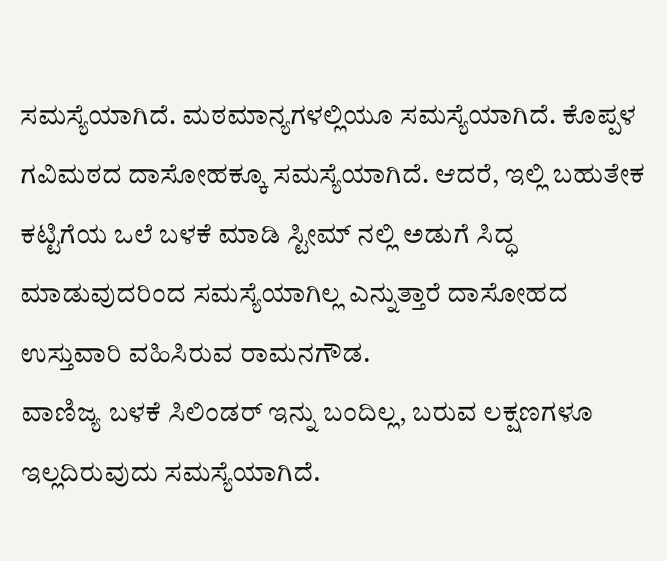ಸಮಸ್ಯೆಯಾಗಿದೆ. ಮಠಮಾನ್ಯಗಳಲ್ಲಿಯೂ ಸಮಸ್ಯೆಯಾಗಿದೆ. ಕೊಪ್ಪಳ ಗವಿಮಠದ ದಾಸೋಹಕ್ಕೂ ಸಮಸ್ಯೆಯಾಗಿದೆ. ಆದರೆ, ಇಲ್ಲಿ ಬಹುತೇಕ ಕಟ್ಟಿಗೆಯ ಒಲೆ ಬಳಕೆ ಮಾಡಿ ಸ್ಟೀಮ್ ನಲ್ಲಿ ಅಡುಗೆ ಸಿದ್ಧ ಮಾಡುವುದರಿಂದ ಸಮಸ್ಯೆಯಾಗಿಲ್ಲ ಎನ್ನುತ್ತಾರೆ ದಾಸೋಹದ ಉಸ್ತುವಾರಿ ವಹಿಸಿರುವ ರಾಮನಗೌಡ.
ವಾಣಿಜ್ಯ ಬಳಕೆ ಸಿಲಿಂಡರ್ ಇನ್ನು ಬಂದಿಲ್ಲ, ಬರುವ ಲಕ್ಷಣಗಳೂ ಇಲ್ಲದಿರುವುದು ಸಮಸ್ಯೆಯಾಗಿದೆ.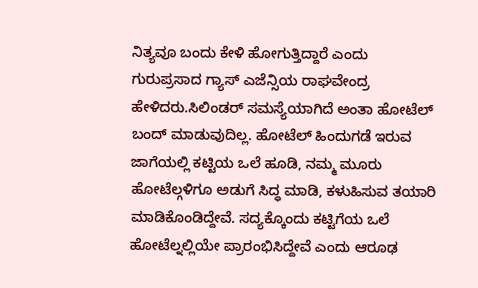ನಿತ್ಯವೂ ಬಂದು ಕೇಳಿ ಹೋಗುತ್ತಿದ್ದಾರೆ ಎಂದು ಗುರುಪ್ರಸಾದ ಗ್ಯಾಸ್ ಎಜೆನ್ಸಿಯ ರಾಘವೇಂದ್ರ ಹೇಳಿದರು.ಸಿಲಿಂಡರ್ ಸಮಸ್ಯೆಯಾಗಿದೆ ಅಂತಾ ಹೋಟೆಲ್ ಬಂದ್ ಮಾಡುವುದಿಲ್ಲ. ಹೋಟೆಲ್ ಹಿಂದುಗಡೆ ಇರುವ ಜಾಗೆಯಲ್ಲಿ ಕಟ್ಟಿಯ ಒಲೆ ಹೂಡಿ, ನಮ್ಮ ಮೂರು ಹೋಟೆಲ್ಗಳಿಗೂ ಅಡುಗೆ ಸಿದ್ಧ ಮಾಡಿ, ಕಳುಹಿಸುವ ತಯಾರಿ ಮಾಡಿಕೊಂಡಿದ್ದೇವೆ. ಸದ್ಯಕ್ಕೊಂದು ಕಟ್ಟಿಗೆಯ ಒಲೆ ಹೋಟೆಲ್ನಲ್ಲಿಯೇ ಪ್ರಾರಂಭಿಸಿದ್ದೇವೆ ಎಂದು ಆರೂಢ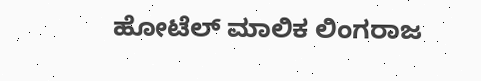ಹೋಟೆಲ್ ಮಾಲಿಕ ಲಿಂಗರಾಜ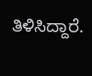ತಿಳಿಸಿದ್ದಾರೆ.